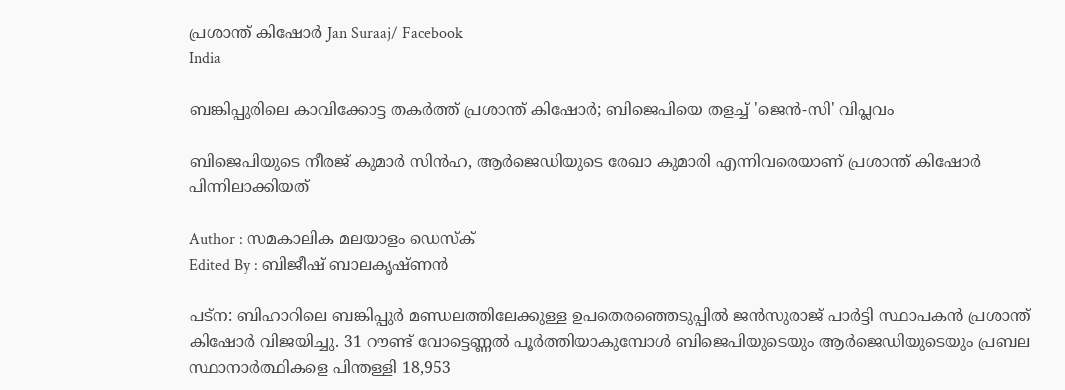പ്രശാന്ത് കിഷോര്‍ Jan Suraaj/ Facebook
India

ബങ്കിപ്പുരിലെ കാവിക്കോട്ട തകർത്ത് പ്രശാന്ത് കിഷോർ; ബിജെപിയെ തളച്ച് 'ജെൻ-സി' വിപ്ലവം

ബിജെപിയുടെ നീരജ് കുമാര്‍ സിന്‍ഹ, ആര്‍ജെഡിയുടെ രേഖാ കുമാരി എന്നിവരെയാണ് പ്രശാന്ത് കിഷോര്‍ പിന്നിലാക്കിയത്

Author : സമകാലിക മലയാളം ഡെസ്ക്
Edited By : ബിജീഷ് ബാലകൃഷ്ണൻ

പട്‌ന: ബിഹാറിലെ ബങ്കിപ്പുര്‍ മണ്ഡലത്തിലേക്കുള്ള ഉപതെരഞ്ഞെടുപ്പില്‍ ജന്‍സുരാജ് പാര്‍ട്ടി സ്ഥാപകന്‍ പ്രശാന്ത് കിഷോര്‍ വിജയിച്ചു. 31 റൗണ്ട് വോട്ടെണ്ണല്‍ പൂര്‍ത്തിയാകുമ്പോള്‍ ബിജെപിയുടെയും ആര്‍ജെഡിയുടെയും പ്രബല സ്ഥാനാര്‍ത്ഥികളെ പിന്തള്ളി 18,953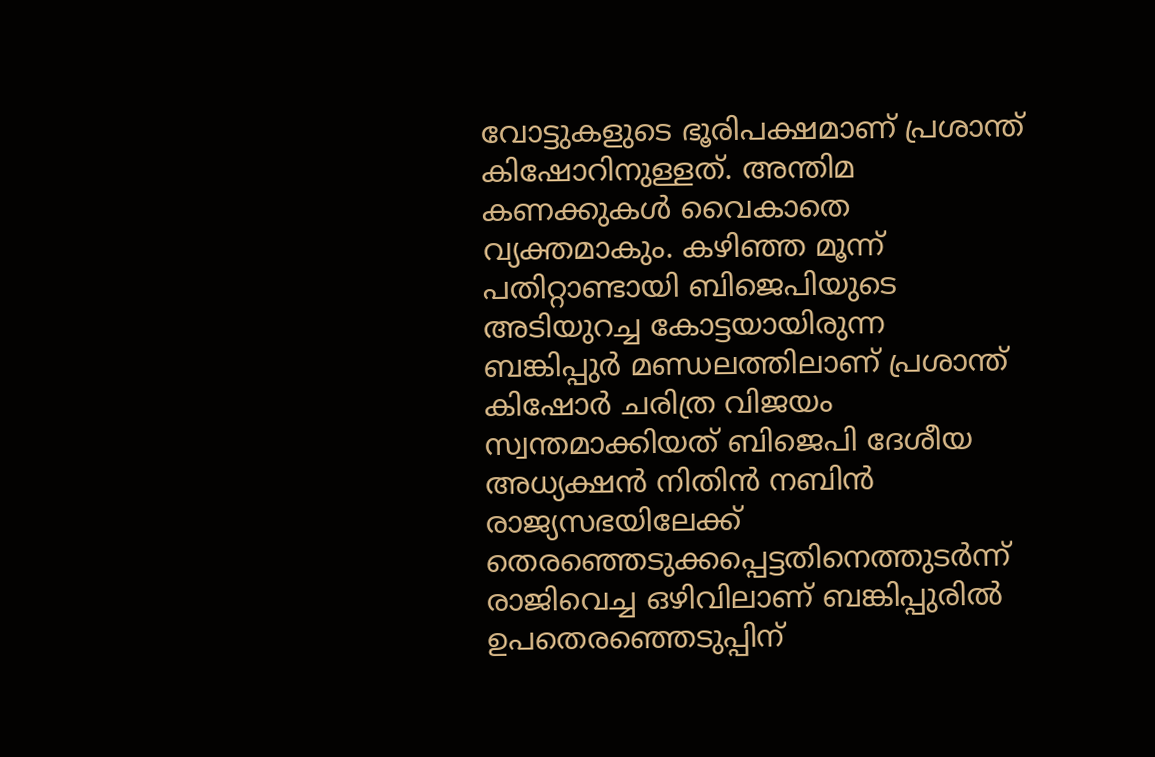വോട്ടുകളുടെ ഭൂരിപക്ഷമാണ് പ്രശാന്ത് കിഷോറിനുള്ളത്. അന്തിമ കണക്കുകള്‍ വൈകാതെ വ്യക്തമാകും. കഴിഞ്ഞ മൂന്ന് പതിറ്റാണ്ടായി ബിജെപിയുടെ അടിയുറച്ച കോട്ടയായിരുന്ന ബങ്കിപ്പുര്‍ മണ്ഡലത്തിലാണ് പ്രശാന്ത് കിഷോര്‍ ചരിത്ര വിജയം സ്വന്തമാക്കിയത് ബിജെപി ദേശീയ അധ്യക്ഷന്‍ നിതിന്‍ നബിന്‍ രാജ്യസഭയിലേക്ക് തെരഞ്ഞെടുക്കപ്പെട്ടതിനെത്തുടര്‍ന്ന് രാജിവെച്ച ഒഴിവിലാണ് ബങ്കിപ്പുരില്‍ ഉപതെരഞ്ഞെടുപ്പിന്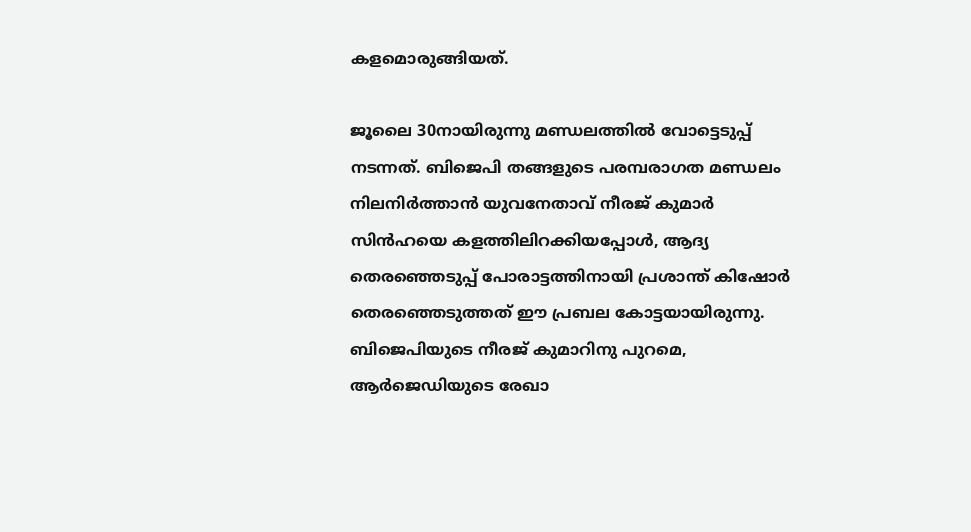കളമൊരുങ്ങിയത്.

ജൂലൈ 30നായിരുന്നു മണ്ഡലത്തില്‍ വോട്ടെടുപ്പ് നടന്നത്. ബിജെപി തങ്ങളുടെ പരമ്പരാഗത മണ്ഡലം നിലനിര്‍ത്താന്‍ യുവനേതാവ് നീരജ് കുമാര്‍ സിന്‍ഹയെ കളത്തിലിറക്കിയപ്പോള്‍, ആദ്യ തെരഞ്ഞെടുപ്പ് പോരാട്ടത്തിനായി പ്രശാന്ത് കിഷോര്‍ തെരഞ്ഞെടുത്തത് ഈ പ്രബല കോട്ടയായിരുന്നു. ബിജെപിയുടെ നീരജ് കുമാറിനു പുറമെ, ആര്‍ജെഡിയുടെ രേഖാ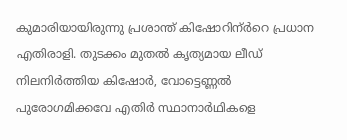കുമാരിയായിരുന്നു പ്രശാന്ത് കിഷോറിന്ർറെ പ്രധാന എതിരാളി. തുടക്കം മുതല്‍ കൃത്യമായ ലീഡ് നിലനിര്‍ത്തിയ കിഷോര്‍, വോട്ടെണ്ണല്‍ പുരോഗമിക്കവേ എതിര്‍ സ്ഥാനാര്‍ഥികളെ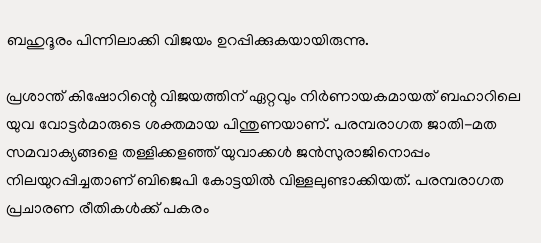ബഹുദൂരം പിന്നിലാക്കി വിജയം ഉറപ്പിക്കുകയായിരുന്നു.

പ്രശാന്ത് കിഷോറിന്റെ വിജയത്തിന് ഏറ്റവും നിര്‍ണായകമായത് ബഹാറിലെ യുവ വോട്ടര്‍മാരുടെ ശക്തമായ പിന്തുണയാണ്. പരമ്പരാഗത ജാതി-മത സമവാക്യങ്ങളെ തള്ളിക്കളഞ്ഞ് യുവാക്കള്‍ ജന്‍സുരാജിനൊപ്പം നിലയുറപ്പിച്ചതാണ് ബിജെപി കോട്ടയില്‍ വിള്ളലുണ്ടാക്കിയത്. പരമ്പരാഗത പ്രചാരണ രീതികള്‍ക്ക് പകരം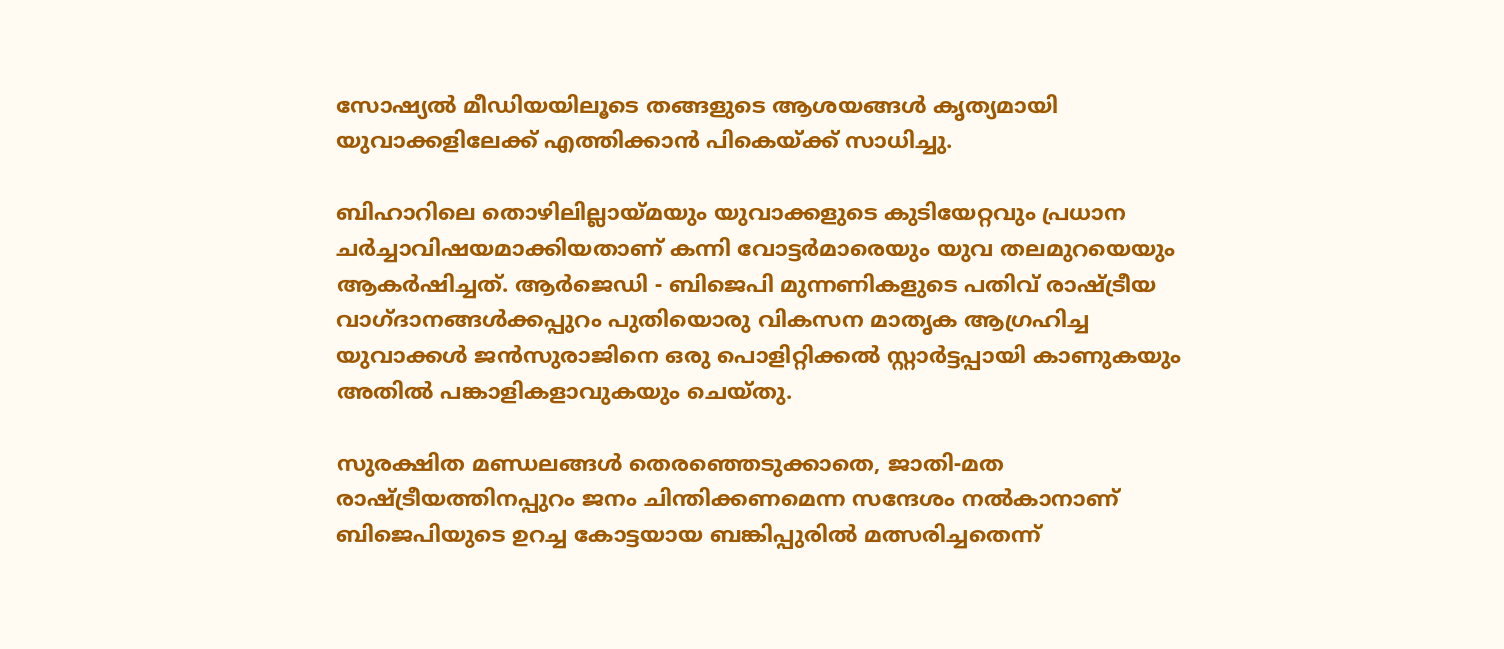സോഷ്യല്‍ മീഡിയയിലൂടെ തങ്ങളുടെ ആശയങ്ങള്‍ കൃത്യമായി യുവാക്കളിലേക്ക് എത്തിക്കാന്‍ പികെയ്ക്ക് സാധിച്ചു.

ബിഹാറിലെ തൊഴിലില്ലായ്മയും യുവാക്കളുടെ കുടിയേറ്റവും പ്രധാന ചര്‍ച്ചാവിഷയമാക്കിയതാണ് കന്നി വോട്ടര്‍മാരെയും യുവ തലമുറയെയും ആകര്‍ഷിച്ചത്. ആര്‍ജെഡി - ബിജെപി മുന്നണികളുടെ പതിവ് രാഷ്ട്രീയ വാഗ്ദാനങ്ങള്‍ക്കപ്പുറം പുതിയൊരു വികസന മാതൃക ആഗ്രഹിച്ച യുവാക്കള്‍ ജന്‍സുരാജിനെ ഒരു പൊളിറ്റിക്കല്‍ സ്റ്റാര്‍ട്ടപ്പായി കാണുകയും അതില്‍ പങ്കാളികളാവുകയും ചെയ്തു.

സുരക്ഷിത മണ്ഡലങ്ങള്‍ തെരഞ്ഞെടുക്കാതെ, ജാതി-മത രാഷ്ട്രീയത്തിനപ്പുറം ജനം ചിന്തിക്കണമെന്ന സന്ദേശം നല്‍കാനാണ് ബിജെപിയുടെ ഉറച്ച കോട്ടയായ ബങ്കിപ്പുരില്‍ മത്സരിച്ചതെന്ന്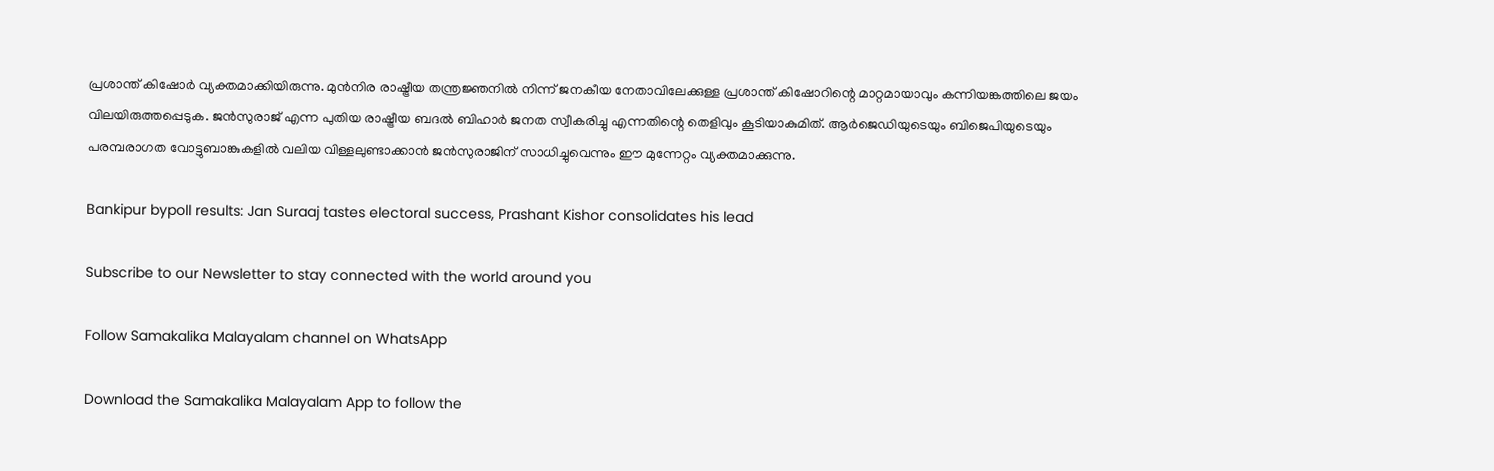പ്രശാന്ത് കിഷോര്‍ വ്യക്തമാക്കിയിരുന്നു. മുന്‍നിര രാഷ്ട്രീയ തന്ത്രജ്ഞനില്‍ നിന്ന് ജനകീയ നേതാവിലേക്കുള്ള പ്രശാന്ത് കിഷോറിന്റെ മാറ്റമായാവും കന്നിയങ്കത്തിലെ ജയം വിലയിരുത്തപ്പെടുക. ജന്‍സുരാജ് എന്ന പുതിയ രാഷ്ട്രീയ ബദല്‍ ബിഹാര്‍ ജനത സ്വീകരിച്ചു എന്നതിന്റെ തെളിവും കൂടിയാകുമിത്. ആര്‍ജെഡിയുടെയും ബിജെപിയുടെയും പരമ്പരാഗത വോട്ടുബാങ്കുകളില്‍ വലിയ വിള്ളലുണ്ടാക്കാന്‍ ജന്‍സുരാജിന് സാധിച്ചുവെന്നും ഈ മുന്നേറ്റം വ്യക്തമാക്കുന്നു.

Bankipur bypoll results: Jan Suraaj tastes electoral success, Prashant Kishor consolidates his lead

Subscribe to our Newsletter to stay connected with the world around you

Follow Samakalika Malayalam channel on WhatsApp

Download the Samakalika Malayalam App to follow the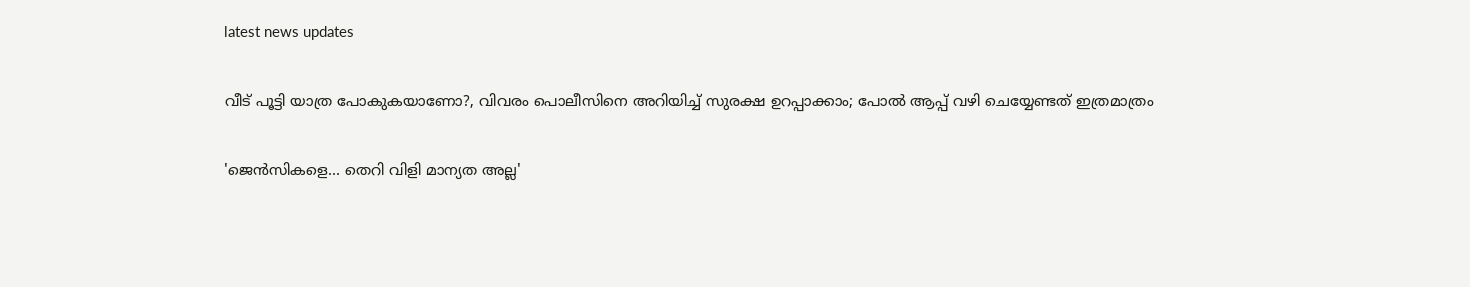latest news updates

വീട് പൂട്ടി യാത്ര പോകുകയാണോ?, വിവരം പൊലീസിനെ അറിയിച്ച് സുരക്ഷ ഉറപ്പാക്കാം; പോല്‍ ആപ്പ് വഴി ചെയ്യേണ്ടത് ഇത്രമാത്രം

'ജെൻസികളെ... തെറി വിളി മാന്യത അല്ല'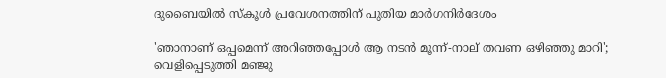ദുബൈയില്‍ സ്‌കൂള്‍ പ്രവേശനത്തിന് പുതിയ മാര്‍ഗനിര്‍ദേശം

'ഞാനാണ് ഒപ്പമെന്ന് അറിഞ്ഞപ്പോള്‍ ആ നടന്‍ മൂന്ന്-നാല് തവണ ഒഴിഞ്ഞു മാറി'; വെളിപ്പെടുത്തി മഞ്ജു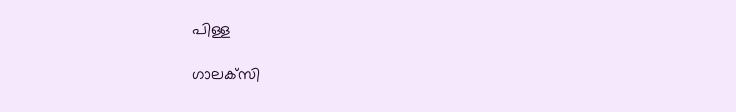പിള്ള

ഗാലക്‌സി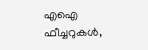എഐ ഫീച്ചറുകള്‍,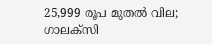25,999 രൂപ മുതല്‍ വില; ഗാലക്‌സി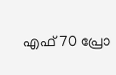എഫ്70 പ്രോ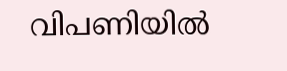വിപണിയില്‍